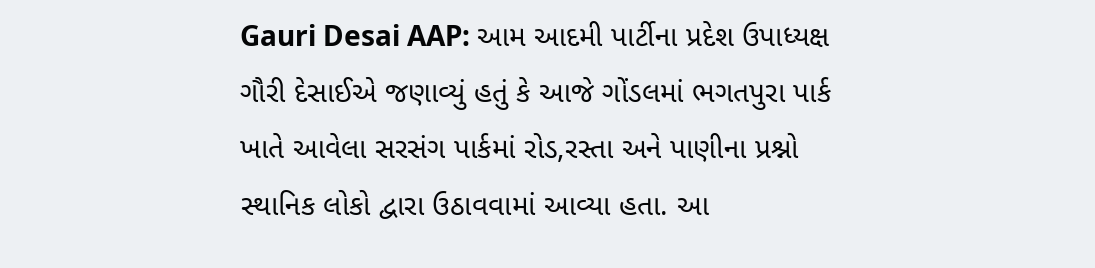Gauri Desai AAP: આમ આદમી પાર્ટીના પ્રદેશ ઉપાધ્યક્ષ ગૌરી દેસાઈએ જણાવ્યું હતું કે આજે ગોંડલમાં ભગતપુરા પાર્ક ખાતે આવેલા સરસંગ પાર્કમાં રોડ,રસ્તા અને પાણીના પ્રશ્નો સ્થાનિક લોકો દ્વારા ઉઠાવવામાં આવ્યા હતા. આ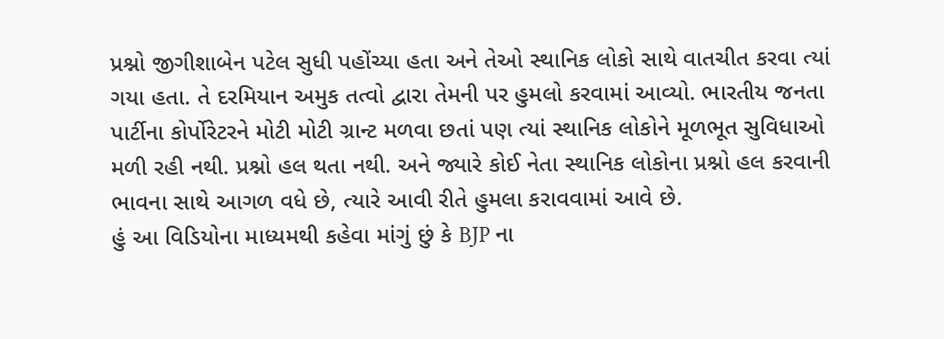પ્રશ્નો જીગીશાબેન પટેલ સુધી પહોંચ્યા હતા અને તેઓ સ્થાનિક લોકો સાથે વાતચીત કરવા ત્યાં ગયા હતા. તે દરમિયાન અમુક તત્વો દ્વારા તેમની પર હુમલો કરવામાં આવ્યો. ભારતીય જનતા પાર્ટીના કોર્પોરેટરને મોટી મોટી ગ્રાન્ટ મળવા છતાં પણ ત્યાં સ્થાનિક લોકોને મૂળભૂત સુવિધાઓ મળી રહી નથી. પ્રશ્નો હલ થતા નથી. અને જ્યારે કોઈ નેતા સ્થાનિક લોકોના પ્રશ્નો હલ કરવાની ભાવના સાથે આગળ વધે છે, ત્યારે આવી રીતે હુમલા કરાવવામાં આવે છે.
હું આ વિડિયોના માધ્યમથી કહેવા માંગું છું કે BJP ના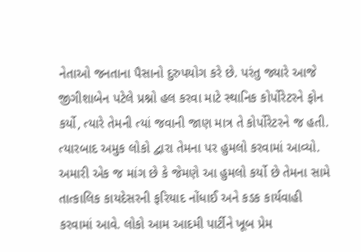નેતાઓ જનતાના પૈસાનો દુરુપયોગ કરે છે. પરંતુ જ્યારે આજે જીગીશાબેન પટેલે પ્રશ્નો હલ કરવા માટે સ્થાનિક કોર્પોરેટરને ફોન કર્યો, ત્યારે તેમની ત્યાં જવાની જાણ માત્ર તે કોર્પોરેટરને જ હતી. ત્યારબાદ અમુક લોકો દ્વારા તેમના પર હુમલો કરવામાં આવ્યો. અમારી એક જ માંગ છે કે જેમણે આ હુમલો કર્યો છે તેમના સામે તાત્કાલિક કાયદેસરની ફરિયાદ નોંધાઈ અને કડક કાર્યવાહી કરવામાં આવે. લોકો આમ આદમી પાર્ટીને ખૂબ પ્રેમ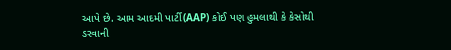આપે છે. આમ આદમી પાર્ટી(AAP) કોઈ પણ હુમલાથી કે કેસોથી ડરવાની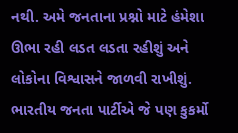નથી. અમે જનતાના પ્રશ્નો માટે હંમેશા ઊભા રહી લડત લડતા રહીશું અને લોકોના વિશ્વાસને જાળવી રાખીશું. ભારતીય જનતા પાર્ટીએ જે પણ કુકર્મો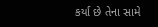કર્યા છે તેના સામે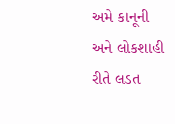અમે કાનૂની અને લોકશાહી રીતે લડત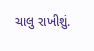ચાલુ રાખીશું.